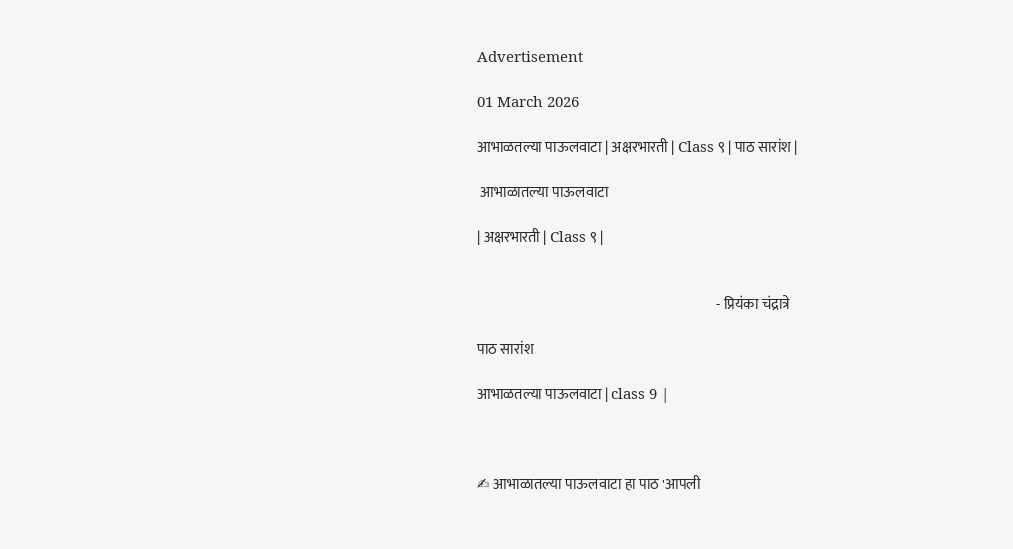Advertisement

01 March 2026

आभाळतल्या पाऊलवाटा | अक्षरभारती | Class ९ | पाठ सारांश |

 आभाळातल्या पाऊलवाटा

| अक्षरभारती | Class ९ |


                                                                                    - प्रियंका चंद्रात्रे

पाठ सारांश

आभाळतल्या पाऊलवाटा | class 9 |



✍ आभाळातल्या पाऊलवाटा हा पाठ 'आपली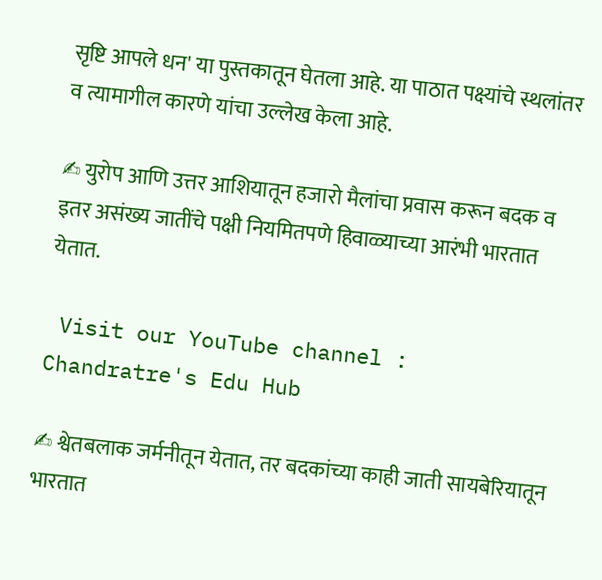सृष्टि आपले धन' या पुस्तकातून घेतला आहे. या पाठात पक्ष्यांचे स्थलांतर व त्यामागील कारणे यांचा उल्लेख केला आहे.

✍ युरोप आणि उत्तर आशियातून हजारो मैलांचा प्रवास करून बदक व इतर असंख्य जातींचे पक्षी नियमितपणे हिवाळ्याच्या आरंभी भारतात येतात.

 Visit our YouTube channel : Chandratre's Edu Hub

✍ श्वेतबलाक जर्मनीतून येतात, तर बदकांच्या काही जाती सायबेरियातून भारतात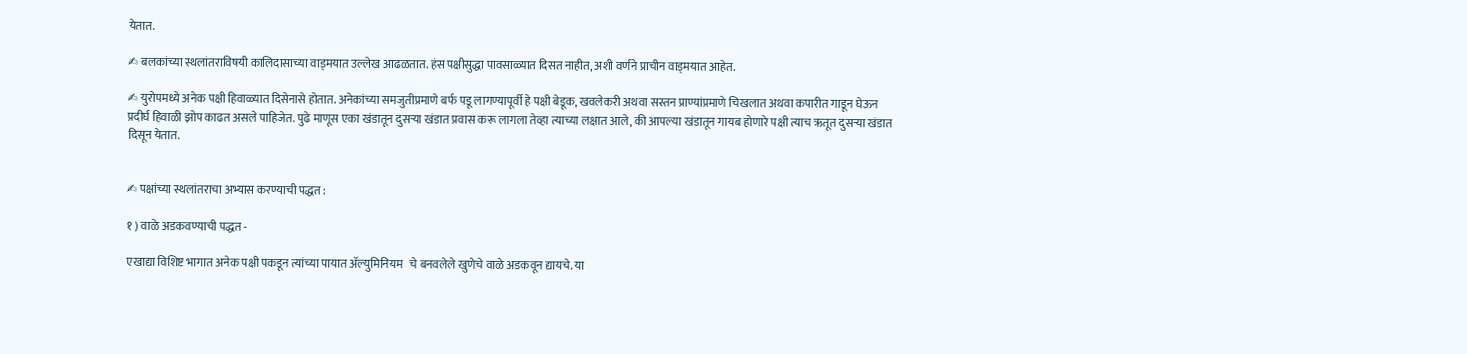येतात.

✍ बलकांच्या स्थलांतराविषयी कालिदासाच्या वाड्मयात उल्लेख आढळतात. हंस पक्षीसुद्धा पावसाळ्यात दिसत नाहीत, अशी वर्णने प्राचीन वाड्मयात आहेत.

✍ युरोपमध्ये अनेक पक्षी हिवाळ्यात दिसेनासे होतात. अनेकांच्या समजुतीप्रमाणे बर्फ पडू लागण्यापूर्वी हे पक्षी बेडूक, खवलेकरी अथवा सस्तन प्राण्यांप्रमाणे चिखलात अथवा कपारीत गाडून घेऊन प्रदीर्घ हिवाळी झोप काढत असले पाहिजेत. पुढे माणूस एका खंडातून दुसऱ्या खंडात प्रवास करू लागला तेव्हा त्याच्या लक्षात आले, की आपल्या खंडातून गायब होणारे पक्षी त्याच ऋतूत दुसऱ्या खंडात दिसून येतात.


✍ पक्षांच्या स्थलांतराचा अभ्यास करण्याची पद्धत :

१ ) वाळे अडकवण्याची पद्धत -

एखाद्या विशिष्ट भागात अनेक पक्षी पकडून त्यांच्या पायात ॲल्यु‍मिनियम   चे बनवलेले खुणेचे वाळे अडकवून द्यायचे. या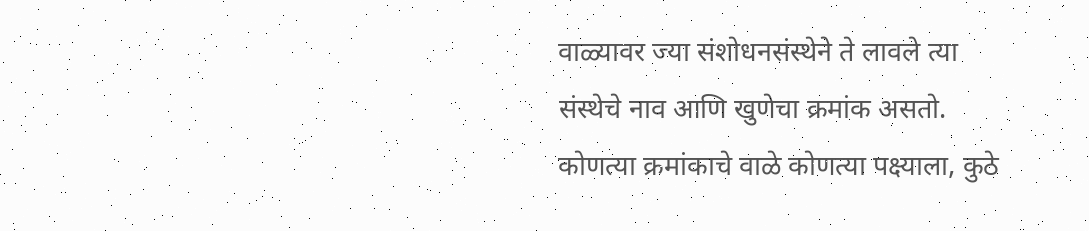वाळ्यावर ज्या संशोधनसंस्थेने ते लावले त्या संस्थेचे नाव आणि खुणेचा क्रमांक असतो. कोणत्या क्रमांकाचे वाळे कोणत्या पक्ष्याला, कुठे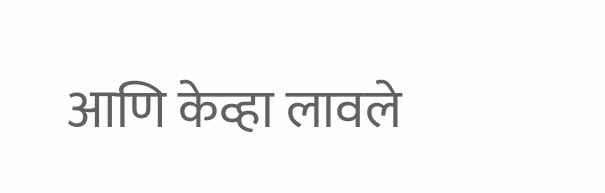आणि केव्हा लावले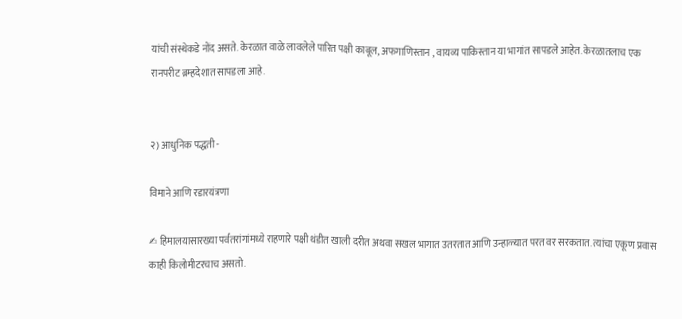यांची संस्थेकडे नोंद असते. केरळात वाळे लावलेले पारित पक्षी काबूल, अफगाणिस्तान , वायव्य पाकिस्तान या भागांत सापडले आहेत. केरळातलाच एक रानपरीट ब्रम्हदेशात सापडला आहे.


२) आधुनिक पद्धती -

विमाने आणि रडारयंत्रणा

✍ हिमालयासारख्या पर्वतरांगांमध्ये राहणारे पक्षी थंडीत खाली दरीत अथवा सखल भागात उतरतात आणि उन्हाळ्यात परत वर सरकतात. त्यांचा एकूण प्रवास काही किलोमीटरचाच असतो.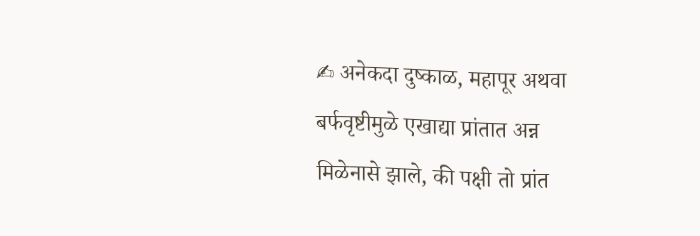✍ अनेकदा दुष्काळ, महापूर अथवा बर्फवृष्टीमुळे एखाद्या प्रांतात अन्न मिळेनासे झाले, की पक्षी तो प्रांत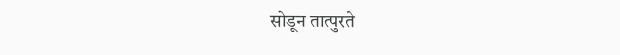सोडून तात्पुरते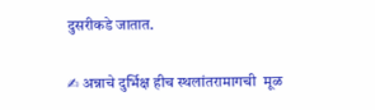दुसरीकडे जातात.

✍ अन्नाचे दुर्भिक्ष हीच स्थलांतरामागची  मूळ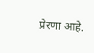प्रेरणा आहे.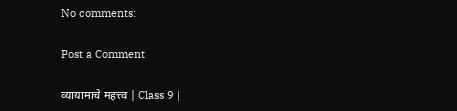No comments:

Post a Comment

व्यायामाचे महत्त्व | Class 9 |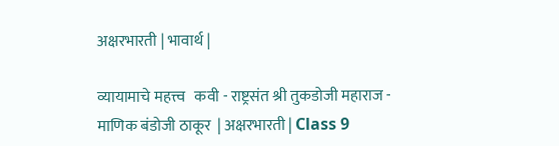अक्षरभारती | भावार्थ |

व्यायामाचे महत्त्व   कवी - राष्ट्रसंत श्री तुकडोजी महाराज - माणिक बंडोजी ठाकूर  | अक्षरभारती | Class 9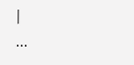|                                    ...